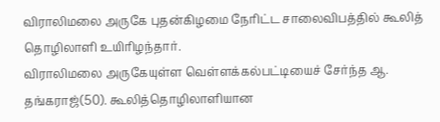விராலிமலை அருகே புதன்கிழமை நேரிட்ட சாலைவிபத்தில் கூலித் தொழிலாளி உயிரிழந்தார்.
விராலிமலை அருகேயுள்ள வெள்ளக்கல்பட்டியைச் சேர்ந்த ஆ. தங்கராஜ்(50). கூலித்தொழிலாளியான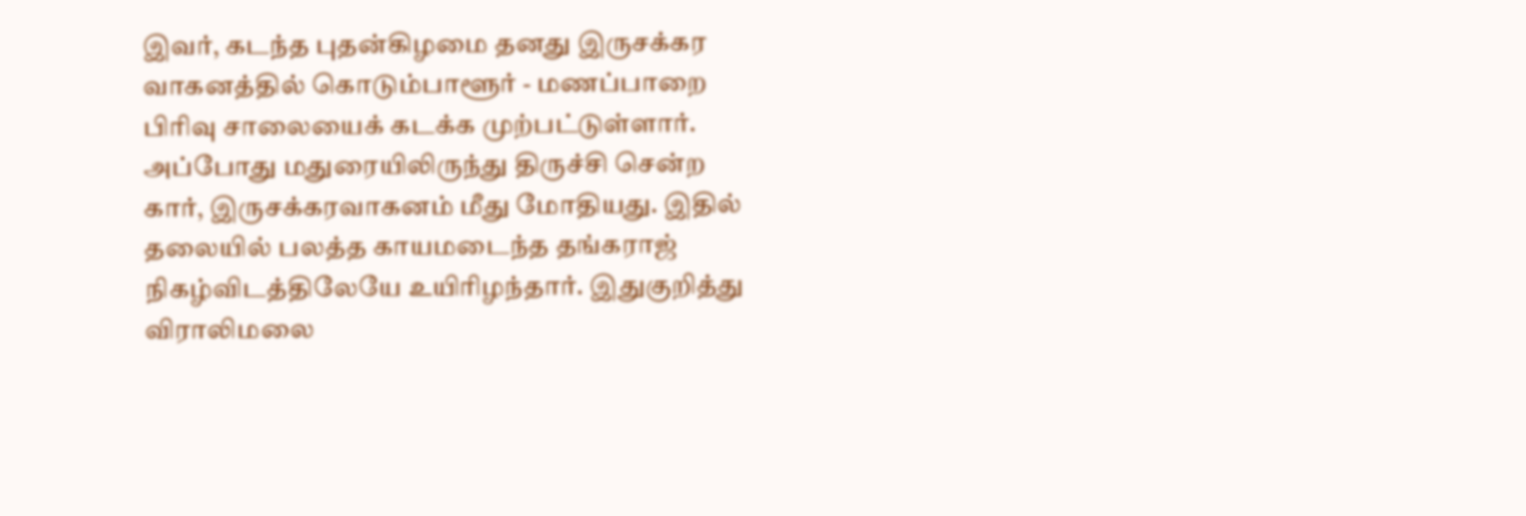இவர், கடந்த புதன்கிழமை தனது இருசக்கர வாகனத்தில் கொடும்பாளூர் - மணப்பாறை பிரிவு சாலையைக் கடக்க முற்பட்டுள்ளார். அப்போது மதுரையிலிருந்து திருச்சி சென்ற கார், இருசக்கரவாகனம் மீது மோதியது. இதில் தலையில் பலத்த காயமடைந்த தங்கராஜ் நிகழ்விடத்திலேயே உயிரிழந்தார். இதுகுறித்து விராலிமலை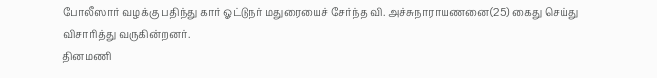போலீஸார் வழக்கு பதிந்து கார் ஓட்டுநர் மதுரையைச் சேர்ந்த வி. அச்சுநாராயணனை(25) கைது செய்து விசாரித்து வருகின்றனர்.
தினமணி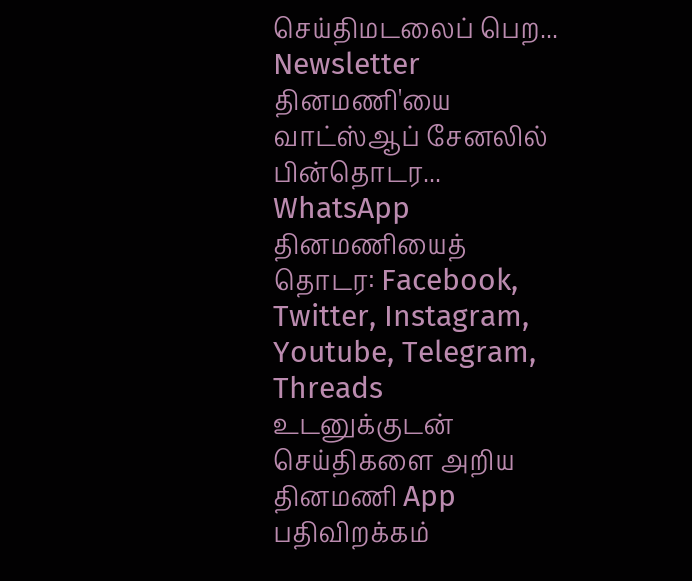செய்திமடலைப் பெற... Newsletter
தினமணி'யை வாட்ஸ்ஆப் சேனலில் பின்தொடர... WhatsApp
தினமணியைத் தொடர: Facebook, Twitter, Instagram, Youtube, Telegram, Threads
உடனுக்குடன் செய்திகளை அறிய தினமணி App பதிவிறக்கம்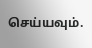செய்யவும்.